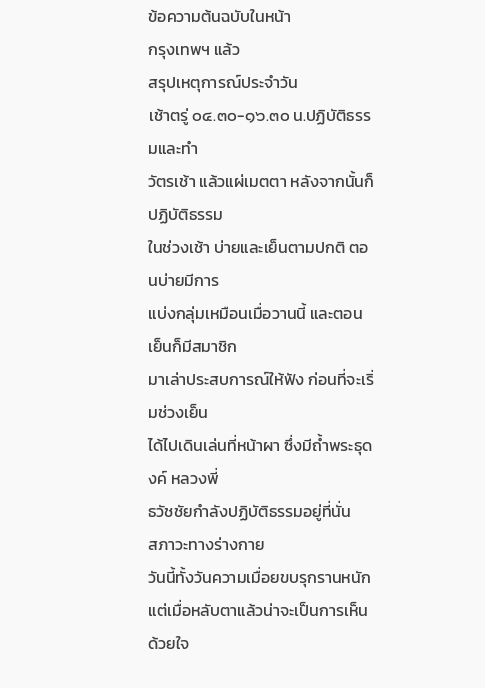ข้อความต้นฉบับในหน้า
กรุงเทพฯ แล้ว
สรุปเหตุการณ์ประจําวัน
เช้าตรู่ ๐๔.๓๐-๑๖.๓๐ น.ปฏิบัติธรรมและทำ
วัตรเช้า แล้วแผ่เมตตา หลังจากนั้นก็ปฏิบัติธรรม
ในช่วงเช้า บ่ายและเย็นตามปกติ ตอนบ่ายมีการ
แบ่งกลุ่มเหมือนเมื่อวานนี้ และตอนเย็นก็มีสมาชิก
มาเล่าประสบการณ์ให้ฟัง ก่อนที่จะเริ่มช่วงเย็น
ได้ไปเดินเล่นที่หน้าผา ซึ่งมีถ้ำพระธุดงค์ หลวงพี่
ธวัชชัยกำลังปฏิบัติธรรมอยู่ที่นั่น
สภาวะทางร่างกาย
วันนี้ทั้งวันความเมื่อยขบรุกรานหนัก
แต่เมื่อหลับตาแล้วน่าจะเป็นการเห็นด้วยใจ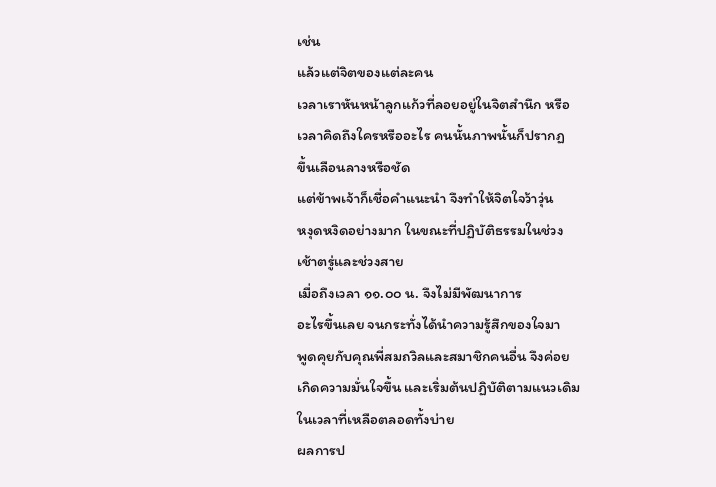เช่น
แล้วแต่จิตของแต่ละคน
เวลาเราหันหน้าลูกแก้วที่ลอยอยู่ในจิตสำนึก หรือ
เวลาคิดถึงใครหรืออะไร คนนั้นภาพนั้นก็ปรากฏ
ขึ้นเลือนลางหรือชัด
แต่ข้าพเจ้าก็เชื่อคำแนะนำ จึงทำให้จิตใจว้าวุ่น
หงุดหงิดอย่างมาก ในขณะที่ปฏิบัติธรรมในช่วง
เช้าตรู่และช่วงสาย
เมื่อถึงเวลา ๑๑.๐๐ น. จึงไม่มีพัฒนาการ
อะไรขึ้นเลย จนกระทั่งได้นำความรู้สึกของใจมา
พูดคุยกับคุณพี่สมถวิลและสมาชิกคนอื่น จึงค่อย
เกิดความมั่นใจขึ้น และเริ่มต้นปฏิบัติตามแนวเดิม
ในเวลาที่เหลือตลอดทั้งบ่าย
ผลการป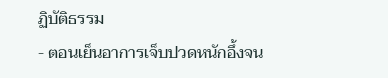ฏิบัติธรรม
- ตอนเย็นอาการเจ็บปวดหนักอึ้งจน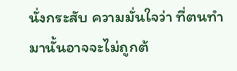นั่งกระสับ ความมั่นใจว่า ที่ตนทำมานั้นอาจจะไม่ถูกต้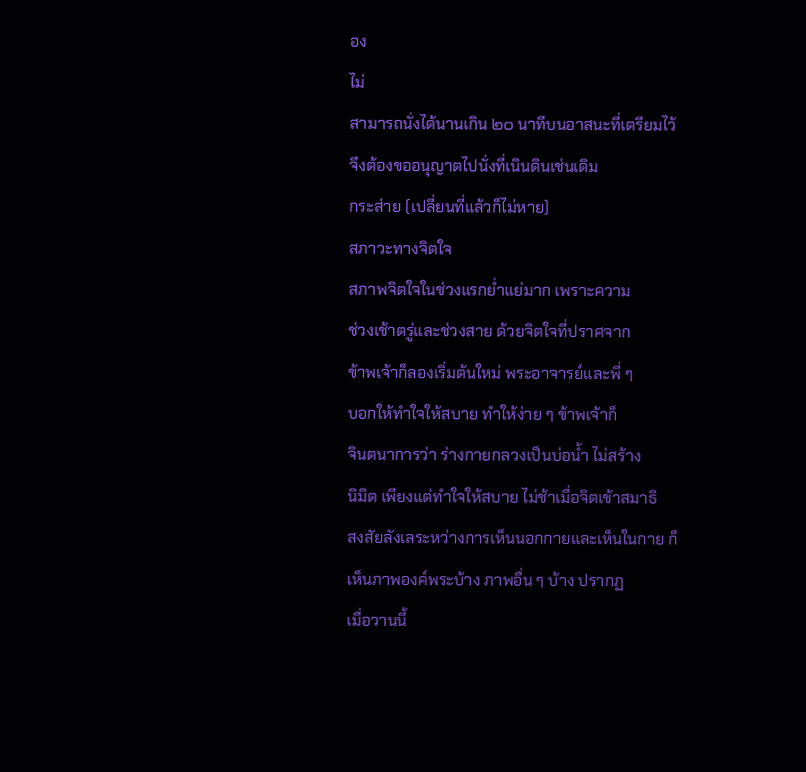อง
ไม่
สามารถนั่งได้นานเกิน ๒๐ นาทีบนอาสนะที่เตรียมไว้
จึงต้องขออนุญาตไปนั่งที่เนินดินเช่นเดิม
กระส่าย (เปลี่ยนที่แล้วก็ไม่หาย)
สภาวะทางจิตใจ
สภาพจิตใจในช่วงแรกย่ำแย่มาก เพราะความ
ช่วงเช้าตรู่และช่วงสาย ด้วยจิตใจที่ปราศจาก
ข้าพเจ้าก็ลองเริ่มต้นใหม่ พระอาจารย์และพี่ ๆ
บอกให้ทำใจให้สบาย ทำให้ง่าย ๆ ข้าพเจ้าก็
จินตนาการว่า ร่างกายกลวงเป็นบ่อน้ำ ไม่สร้าง
นิมิต เพียงแต่ทำใจให้สบาย ไม่ช้าเมื่อจิตเข้าสมาธิ
สงสัยลังเลระหว่างการเห็นนอกกายและเห็นในกาย ก็เห็นภาพองค์พระบ้าง ภาพอื่น ๆ บ้าง ปรากฏ
เมื่อวานนี้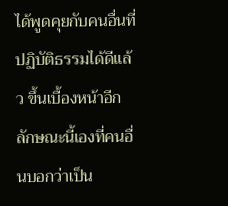ได้พูดคุยกับคนอื่นที่ปฏิบัติธรรมได้ดีแล้ว ขึ้นเบื้องหน้าอีก ลักษณะนี้เองที่คนอื่นบอกว่าเป็น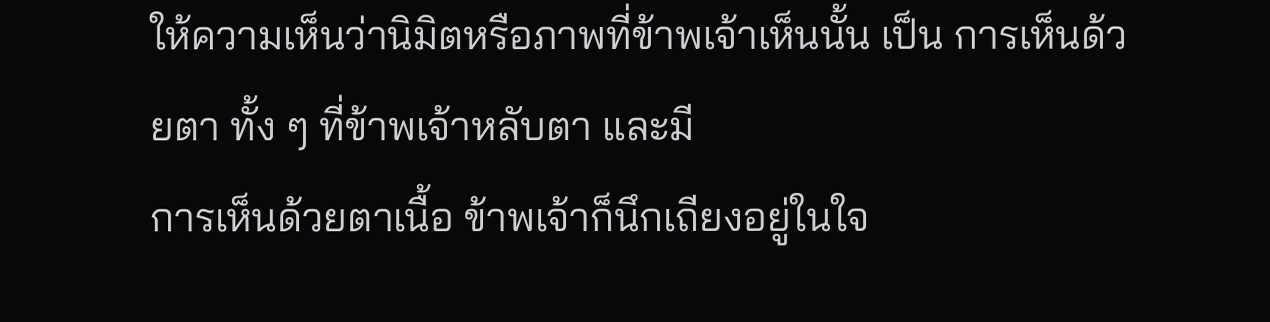ให้ความเห็นว่านิมิตหรือภาพที่ข้าพเจ้าเห็นนั้น เป็น การเห็นด้วยตา ทั้ง ๆ ที่ข้าพเจ้าหลับตา และมี
การเห็นด้วยตาเนื้อ ข้าพเจ้าก็นึกเถียงอยู่ในใจ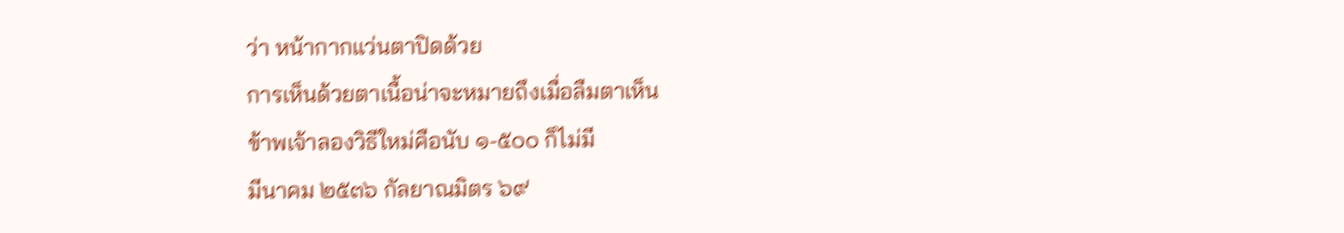ว่า หน้ากากแว่นตาปิดด้วย
การเห็นด้วยตาเนื้อน่าจะหมายถึงเมื่อลืมตาเห็น
ข้าพเจ้าลองวิธีใหม่คือนับ ๑-๕๐๐ ก็ไม่มี
มีนาคม ๒๕๓๖ กัลยาณมิตร ๖๙